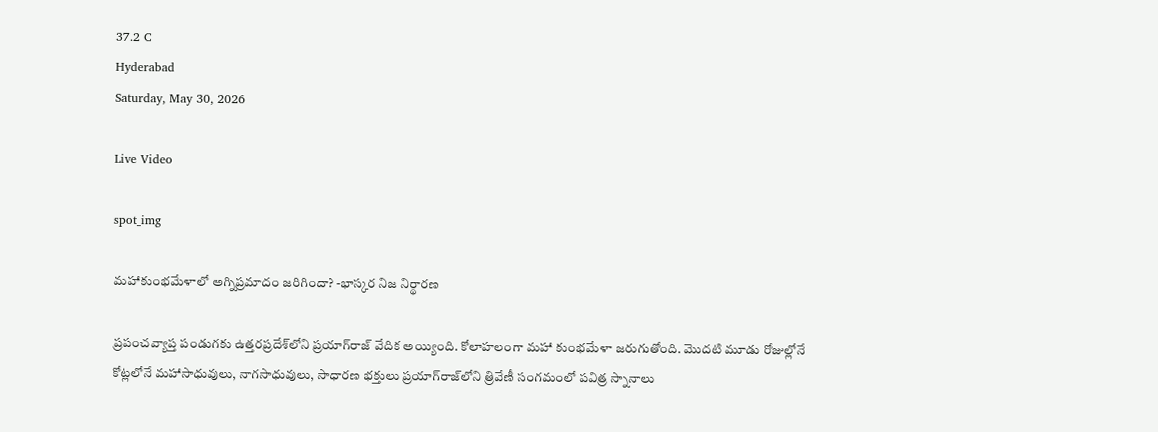37.2 C
Hyderabad
Saturday, May 30, 2026

Live Video

spot_img

మహాకుంభమేళాలో అగ్నిప్రమాదం జరిగిందా? -భాస్కర నిజ నిర్థారణ

ప్రపంచవ్యాప్త పండుగకు ఉత్తరప్రదేశ్‌లోని ప్రయాగ్‌రాజ్‌ వేదిక అయ్యింది. కోలాహలంగా మహా కుంభమేళా జరుగుతోంది. మొదటి మూడు రోజుల్లోనే కోట్లలోనే మహాసాధువులు, నాగసాధువులు, సాధారణ భక్తులు ప్రయాగ్‌రాజ్‌లోని త్రివేణీ సంగమంలో పవిత్ర స్నానాలు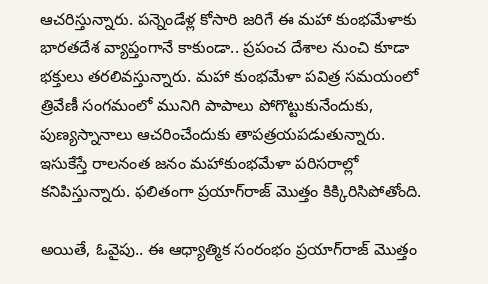ఆచరిస్తున్నారు. పన్నెండేళ్ల కోసారి జరిగే ఈ మహా కుంభమేళాకు భారతదేశ వ్యాప్తంగానే కాకుండా.. ప్రపంచ దేశాల నుంచి కూడా భక్తులు తరలివస్తున్నారు. మహా కుంభమేళా పవిత్ర సమయంలో త్రివేణీ సంగమంలో మునిగి పాపాలు పోగొట్టుకునేందుకు, పుణ్యస్నానాలు ఆచరించేందుకు తాపత్రయపడుతున్నారు. ఇసుకేస్తే రాలనంత జనం మహాకుంభమేళా పరిసరాల్లో కనిపిస్తున్నారు. ఫలితంగా ప్రయాగ్‌రాజ్‌ మొత్తం కిక్కిరిసిపోతోంది.

అయితే, ఓవైపు.. ఈ ఆధ్యాత్మిక సంరంభం ప్రయాగ్‌రాజ్‌ మొత్తం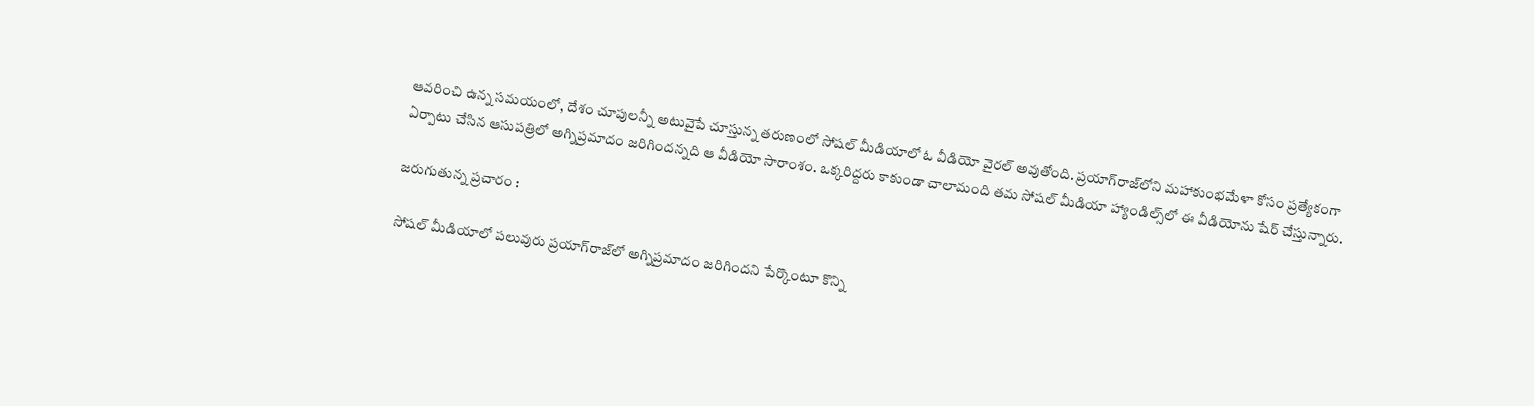ఆవరించి ఉన్న సమయంలో, దేశం చూపులన్నీ అటువైపే చూస్తున్న తరుణంలో సోషల్‌ మీడియాలో ఓ వీడియో వైరల్‌ అవుతోంది. ప్రయాగ్‌రాజ్‌లోని మహాకుంభమేళా కోసం ప్రత్యేకంగా ఏర్పాటు చేసిన ఆసుపత్రిలో అగ్నిప్రమాదం జరిగిందన్నది ఆ వీడియో సారాంశం. ఒక్కరిద్దరు కాకుండా చాలామంది తమ సోషల్ మీడియా హ్యాండిల్స్‌లో ఈ వీడియోను షేర్‌ చేస్తున్నారు.

జరుగుతున్న ప్రచారం :

సోషల్‌ మీడియాలో పలువురు ప్రయాగ్‌రాజ్‌లో అగ్నిప్రమాదం జరిగిందని పేర్కొంటూ కొన్ని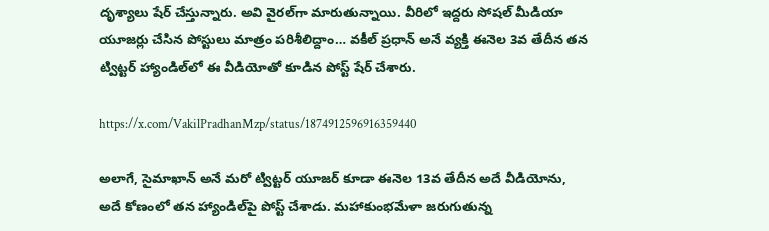దృశ్యాలు షేర్‌ చేస్తున్నారు. అవి వైరల్‌గా మారుతున్నాయి. వీరిలో ఇద్దరు సోషల్ మీడియా యూజర్లు చేసిన పోస్టులు మాత్రం పరిశీలిద్దాం… వకీల్‌ ప్రధాన్‌ అనే వ్యక్తి ఈనెల 3వ తేదీన తన ట్విట్టర్‌ హ్యాండిల్‌లో ఈ వీడియోతో కూడిన పోస్ట్‌ షేర్‌ చేశారు.

https://x.com/VakilPradhanMzp/status/1874912596916359440

అలాగే, సైమాఖాన్‌ అనే మరో ట్విట్టర్‌ యూజర్‌ కూడా ఈనెల 13వ తేదీన అదే వీడియోను, అదే కోణంలో తన హ్యాండిల్‌పై పోస్ట్‌ చేశాడు. మహాకుంభమేళా జరుగుతున్న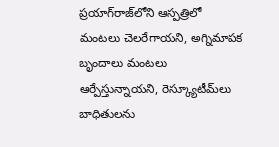ప్రయాగ్‌రాజ్‌లోని ఆస్పత్రిలో మంటలు చెలరేగాయని, అగ్నిమాపక బృందాలు మంటలు ఆర్పేస్తున్నాయని, రెస్క్యూటీమ్‌లు బాధితులను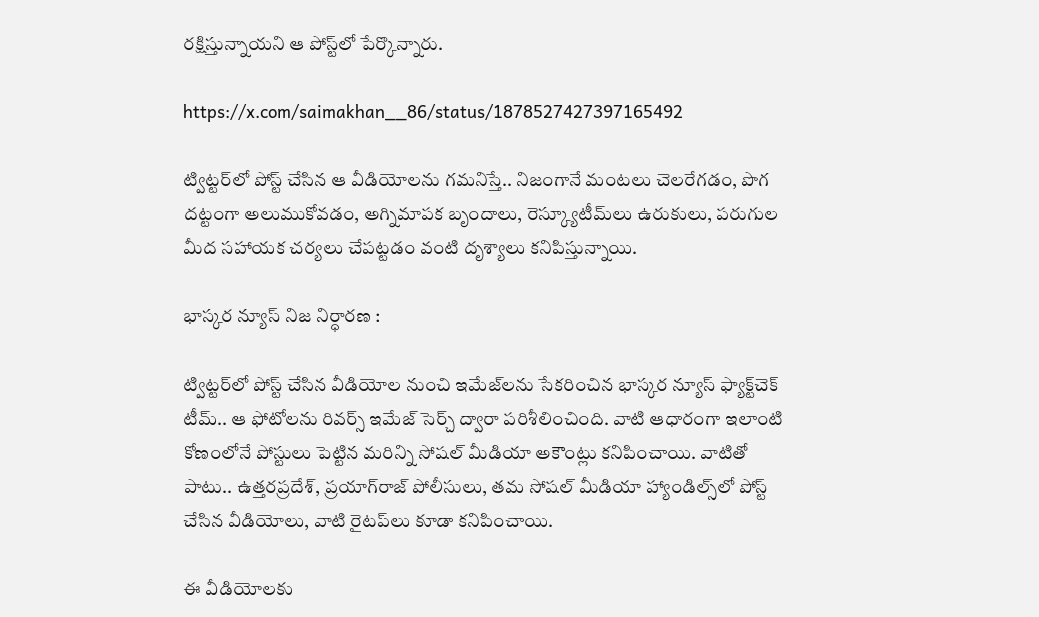రక్షిస్తున్నాయని ఆ పోస్ట్‌లో పేర్కొన్నారు.

https://x.com/saimakhan__86/status/1878527427397165492

ట్విట్టర్‌లో పోస్ట్‌ చేసిన ఆ వీడియోలను గమనిస్తే.. నిజంగానే మంటలు చెలరేగడం, పొగ దట్టంగా అలుముకోవడం, అగ్నిమాపక బృందాలు, రెస్క్యూటీమ్‌లు ఉరుకులు, పరుగుల మీద సహాయక చర్యలు చేపట్టడం వంటి దృశ్యాలు కనిపిస్తున్నాయి.

భాస్కర న్యూస్‌ నిజ నిర్ధారణ :

ట్విట్టర్‌లో పోస్ట్‌ చేసిన వీడియోల నుంచి ఇమేజ్‌లను సేకరించిన భాస్కర న్యూస్‌ ఫ్యాక్ట్‌చెక్‌ టీమ్‌.. ఆ ఫోటోలను రివర్స్‌ ఇమేజ్‌ సెర్చ్‌ ద్వారా పరిశీలించింది. వాటి ఆధారంగా ఇలాంటి కోణంలోనే పోస్టులు పెట్టిన మరిన్ని సోషల్‌ మీడియా అకౌంట్లు కనిపించాయి. వాటితో పాటు.. ఉత్తరప్రదేశ్‌, ప్రయాగ్‌రాజ్‌ పోలీసులు, తమ సోషల్ మీడియా హ్యాండిల్స్‌లో పోస్ట్‌ చేసిన వీడియోలు, వాటి రైటప్‌లు కూడా కనిపించాయి.

ఈ వీడియోలకు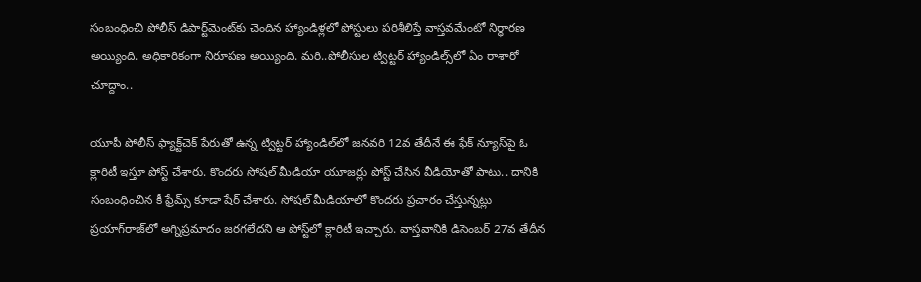సంబంధించి పోలీస్‌ డిపార్ట్‌మెంట్‌కు చెందిన హ్యాండిళ్లలో పోస్టులు పరిశీలిస్తే వాస్తవమేంటో నిర్ధారణ అయ్యింది. అధికారికంగా నిరూపణ అయ్యింది. మరి..పోలీసుల ట్విట్టర్‌ హ్యాండిల్స్‌లో ఏం రాశారో చూద్దాం..

యూపీ పోలీస్‌ ఫ్యాక్ట్‌చెక్‌ పేరుతో ఉన్న ట్విట్టర్‌ హ్యాండిల్‌లో జనవరి 12వ తేదీనే ఈ ఫేక్‌ న్యూస్‌పై ఓ క్లారిటీ ఇస్తూ పోస్ట్‌ చేశారు. కొందరు సోషల్‌ మీడియా యూజర్లు పోస్ట్‌ చేసిన వీడియోతో పాటు.. దానికి సంబంధించిన కీ ఫ్రేమ్స్‌ కూడా షేర్‌ చేశారు. సోషల్‌ మీడియాలో కొందరు ప్రచారం చేస్తున్నట్లు ప్రయాగ్‌రాజ్‌లో అగ్నిప్రమాదం జరగలేదని ఆ పోస్ట్‌లో క్లారిటీ ఇచ్చారు. వాస్తవానికి డిసెంబర్‌ 27వ తేదీన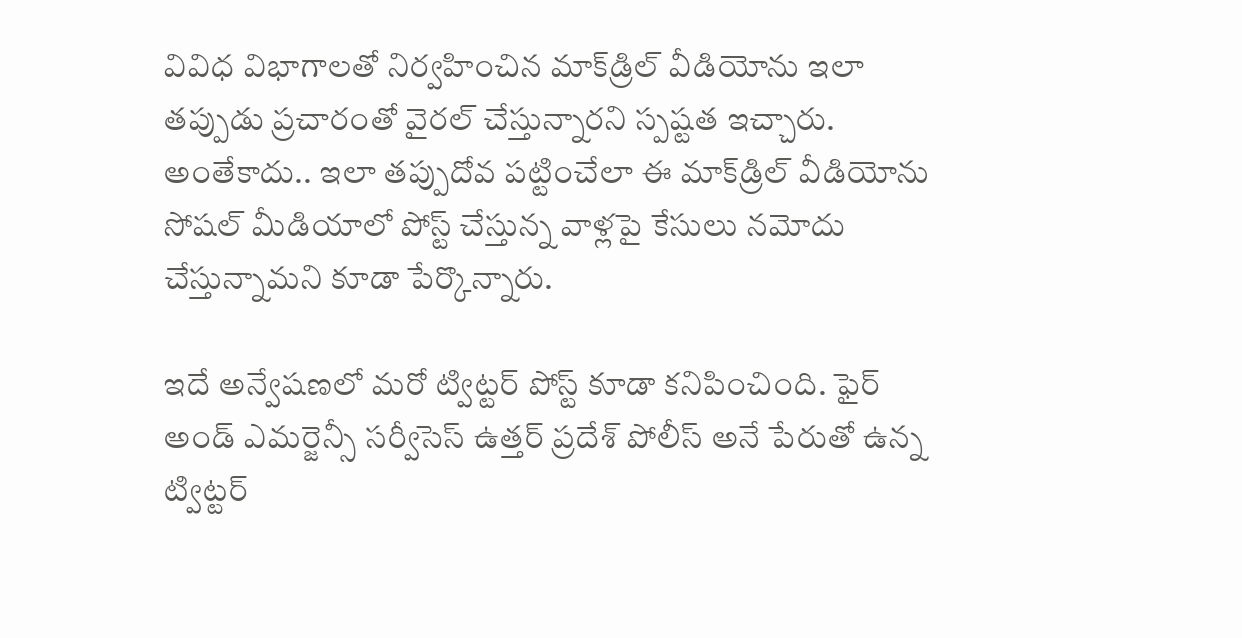వివిధ విభాగాలతో నిర్వహించిన మాక్‌డ్రిల్‌ వీడియోను ఇలా తప్పుడు ప్రచారంతో వైరల్‌ చేస్తున్నారని స్పష్టత ఇచ్చారు. అంతేకాదు.. ఇలా తప్పుదోవ పట్టించేలా ఈ మాక్‌డ్రిల్‌ వీడియోను సోషల్‌ మీడియాలో పోస్ట్‌ చేస్తున్న వాళ్లపై కేసులు నమోదు చేస్తున్నామని కూడా పేర్కొన్నారు.

ఇదే అన్వేషణలో మరో ట్విట్టర్‌ పోస్ట్ కూడా కనిపించింది. ఫైర్‌ అండ్‌ ఎమర్జెన్సీ సర్వీసెస్‌ ఉత్తర్‌ ప్రదేశ్‌ పోలీస్‌ అనే పేరుతో ఉన్న ట్విట్టర్‌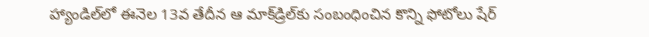హ్యాండిల్‌లో ఈనెల 13వ తేదీన ఆ మాక్‌డ్రిల్‌కు సంబంధించిన కొన్ని ఫోటోలు షేర్‌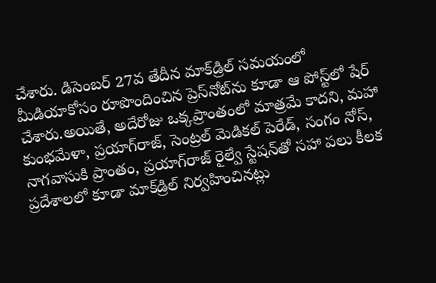చేశారు. డిసెంబర్‌ 27వ తేదీన మాక్‌డ్రిల్‌ సమయంలో మీడియాకోసం రూపొందించిన ప్రెస్‌నోట్‌ను కూడా ఆ పోస్ట్‌లో షేర్‌ చేశారు.అయితే, అదేరోజు ఒక్కప్రాంతంలో మాత్రమే కాదని, మహా కుంభమేళా, ప్రయాగ్‌రాజ్, సెంట్రల్ మెడికల్ పెరేడ్, సంగం నోస్, నాగవాసుకి ప్రాంతం, ప్రయాగ్‌రాజ్ రైల్వే స్టేషన్‌తో సహా పలు కీలక ప్రదేశాలలో కూడా మాక్‌డ్రిల్ నిర్వహించినట్లు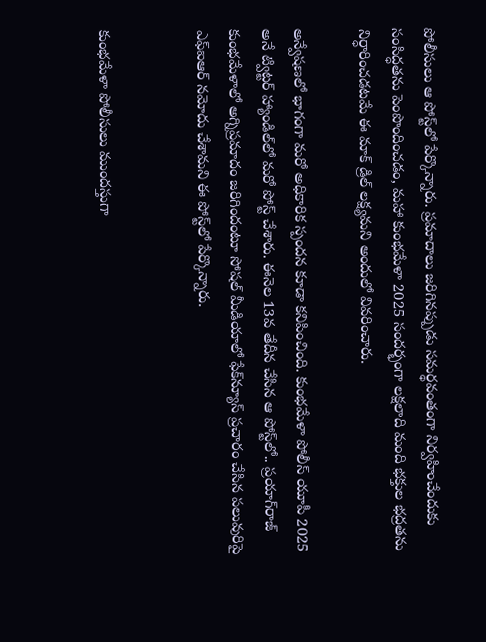పోలీసులు ఆ పోస్ట్‌లో పేర్కొన్నారు. ప్రమాదాలు జరిగినప్పుడు సమర్థవంతంగా నిర్వహించేందుకు సంసిద్ధతను పెంపొందించడం, మహా కుంభమేళా 2025 సందర్భంగా లక్షలాది మంది భక్తుల భద్రతను నిర్ధారించడటమే ఈ మాక్ డ్రిల్ లక్ష్యమని అందులో వివరించారు.

అన్వేషణలో భాగంగా మరో అధికారిక స్పందన కూడా కనిపించింది. కుంభమేళా పోలీస్‌ యూపీ 2025 అనే ట్విట్టర్‌ హ్యాండిల్‌లో మరో పోస్ట్‌ చేశారు. ఈనెల 13వ తేదీన చేసిన ఆ పోస్ట్‌లో.. ప్రయాగ్‌రాజ్‌ కుంభమేళాలో అగ్నిప్రమాదం జరిగిందంటూ సోషల్‌ మీడియాలో ఫేక్‌న్యూస్ ప్రచారం చేసిన పలువురిపై ఎఫ్‌ఐఆర్‌ నమోదు చేశామని ఈ పోస్ట్‌లో పేర్కొన్నారు.


కుంభమేళా పోలీసులు ముందస్తుగా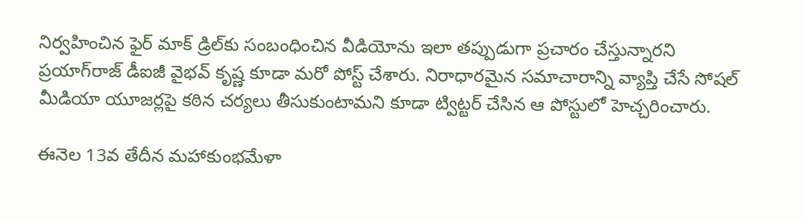నిర్వహించిన ఫైర్ మాక్ డ్రిల్‌కు సంబంధించిన వీడియోను ఇలా తప్పుడుగా ప్రచారం చేస్తున్నారని ప్రయాగ్‌రాజ్‌ డీఐజీ వైభవ్ కృష్ణ కూడా మరో పోస్ట్‌ చేశారు. నిరాధారమైన సమాచారాన్ని వ్యాప్తి చేసే సోషల్‌ మీడియా యూజర్లపై కఠిన చర్యలు తీసుకుంటామని కూడా ట్విట్టర్‌ చేసిన ఆ పోస్టులో హెచ్చరించారు.

ఈనెల 13వ తేదీన మహాకుంభమేళా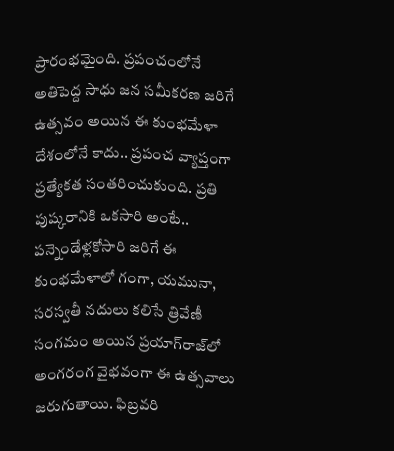ప్రారంభమైంది. ప్రపంచంలోనే అతిపెద్ద సాధు జన సమీకరణ జరిగే ఉత్సవం అయిన ఈ కుంభమేళా దేశంలోనే కాదు.. ప్రపంచ వ్యాప్తంగా ప్రత్యేకత సంతరించుకుంది. ప్రతి పుష్కరానికి ఒకసారి అంటే.. పన్నెండేళ్లకోసారి జరిగే ఈ కుంభమేళాలో గంగా, యమునా, సరస్వతీ నదులు కలిసే త్రివేణీ సంగమం అయిన ప్రయాగ్‌రాజ్‌లో అంగరంగ వైభవంగా ఈ ఉత్సవాలు జరుగుతాయి. ఫిబ్రవరి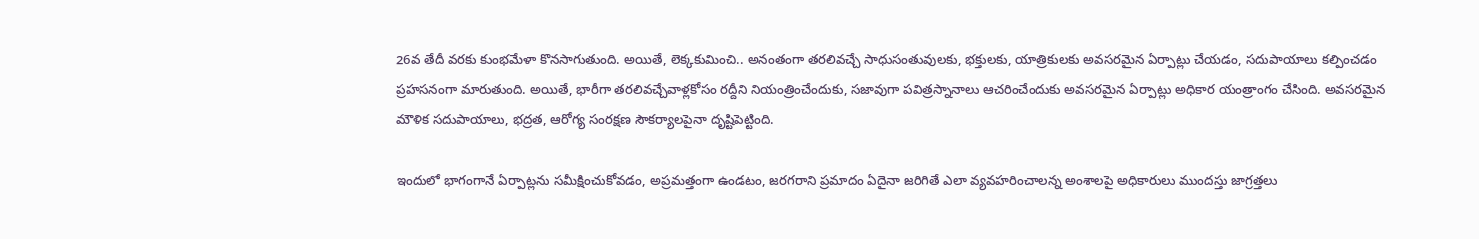26వ తేదీ వరకు కుంభమేళా కొనసాగుతుంది. అయితే, లెక్కకుమించి.. అనంతంగా తరలివచ్చే సాధుసంతువులకు, భక్తులకు, యాత్రికులకు అవసరమైన ఏర్పాట్లు చేయడం, సదుపాయాలు కల్పించడం ప్రహసనంగా మారుతుంది. అయితే, భారీగా తరలివచ్చేవాళ్లకోసం రద్దీని నియంత్రించేందుకు, సజావుగా పవిత్రస్నానాలు ఆచరించేందుకు అవసరమైన ఏర్పాట్లు అధికార యంత్రాంగం చేసింది. అవసరమైన మౌళిక సదుపాయాలు, భద్రత, ఆరోగ్య సంరక్షణ సౌకర్యాలపైనా దృష్టిపెట్టింది.

ఇందులో భాగంగానే ఏర్పాట్లను సమీక్షించుకోవడం, అప్రమత్తంగా ఉండటం, జరగరాని ప్రమాదం ఏదైనా జరిగితే ఎలా వ్యవహరించాలన్న అంశాలపై అధికారులు ముందస్తు జాగ్రత్తలు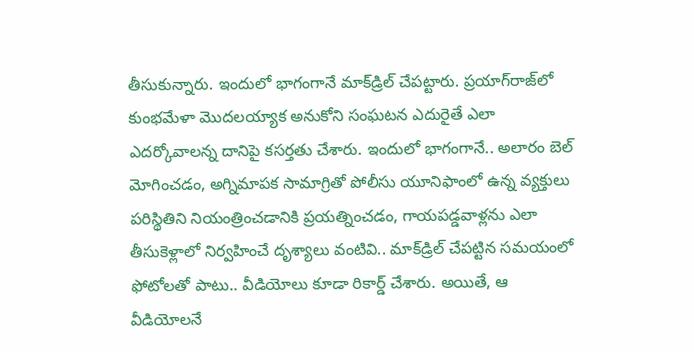తీసుకున్నారు. ఇందులో భాగంగానే మాక్‌డ్రిల్‌ చేపట్టారు. ప్రయాగ్‌రాజ్‌లో కుంభమేళా మొదలయ్యాక అనుకోని సంఘటన ఎదురైతే ఎలా ఎదర్కోవాలన్న దానిపై కసర్తతు చేశారు. ఇందులో భాగంగానే.. అలారం బెల్ మోగించడం, అగ్నిమాపక సామాగ్రితో పోలీసు యూనిఫాంలో ఉన్న వ్యక్తులు పరిస్థితిని నియంత్రించడానికి ప్రయత్నించడం, గాయపడ్డవాళ్లను ఎలా తీసుకెళ్లాలో నిర్వహించే దృశ్యాలు వంటివి.. మాక్‌డ్రిల్‌ చేపట్టిన సమయంలో ఫోటోలతో పాటు.. వీడియోలు కూడా రికార్డ్‌ చేశారు. అయితే, ఆ వీడియోలనే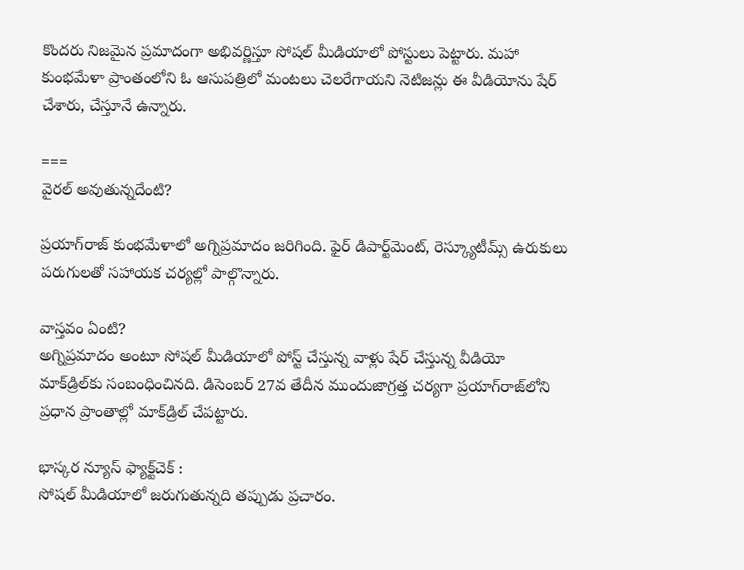కొందరు నిజమైన ప్రమాదంగా అభివర్ణిస్తూ సోషల్‌ మీడియాలో పోస్టులు పెట్టారు. మహా కుంభమేళా ప్రాంతంలోని ఓ ఆసుపత్రిలో మంటలు చెలరేగాయని నెటిజన్లు ఈ వీడియోను షేర్ చేశారు, చేస్తూనే ఉన్నారు.

===
వైరల్‌ అవుతున్నదేంటి?

ప్రయాగ్‌రాజ్‌ కుంభమేళాలో అగ్నిప్రమాదం జరిగింది. ఫైర్‌ డిపార్ట్‌మెంట్‌, రెస్క్యూటీమ్స్‌ ఉరుకులు పరుగులతో సహాయక చర్యల్లో పాల్గొన్నారు.

వాస్తవం ఏంటి?
అగ్నిప్రమాదం అంటూ సోషల్ మీడియాలో పోస్ట్‌ చేస్తున్న వాళ్లు షేర్‌ చేస్తున్న వీడియో మాక్‌డ్రిల్‌కు సంబంధించినది. డిసెంబర్‌ 27వ తేదీన ముందుజాగ్రత్త చర్యగా ప్రయాగ్‌రాజ్‌లోని ప్రధాన ప్రాంతాల్లో మాక్‌డ్రిల్‌ చేపట్టారు.

భాస్కర న్యూస్‌ ఫ్యాక్ట్‌చెక్‌ :
సోషల్‌ మీడియాలో జరుగుతున్నది తప్పుడు ప్రచారం.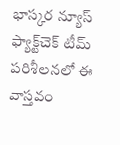భాస్కర న్యూస్‌ ఫ్యాక్ట్‌చెక్‌ టీమ్‌ పరిశీలనలో ఈ వాస్తవం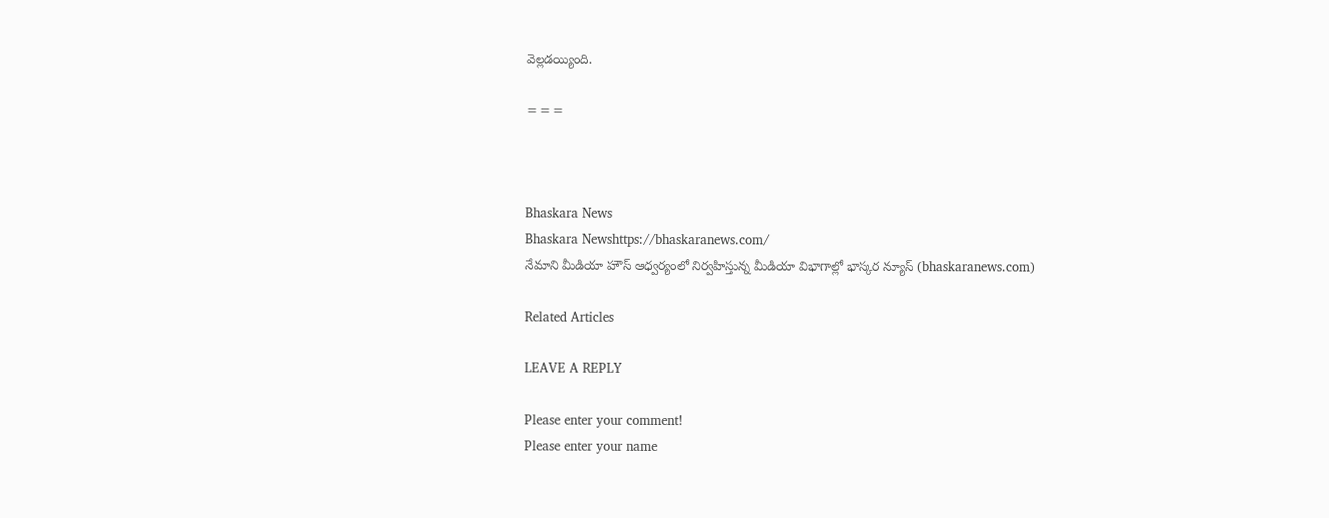వెల్లడయ్యింది.

===



Bhaskara News
Bhaskara Newshttps://bhaskaranews.com/
నేమాని మీడియా హౌస్ ఆధ్వర్యంలో నిర్వహిస్తున్న మీడియా విభాగాల్లో భాస్కర న్యూస్ (bhaskaranews.com)

Related Articles

LEAVE A REPLY

Please enter your comment!
Please enter your name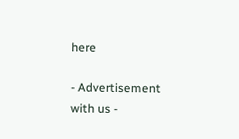here

- Advertisement with us -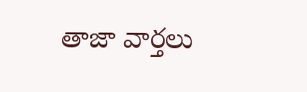తాజా వార్తలు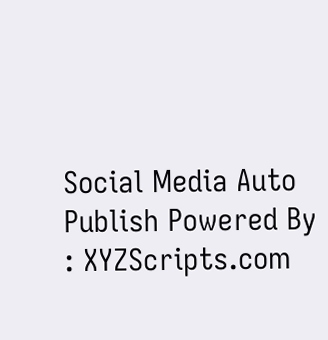Social Media Auto Publish Powered By : XYZScripts.com